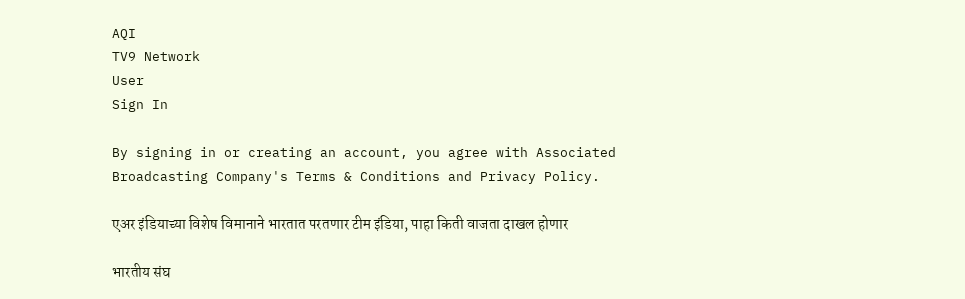AQI
TV9 Network
User
Sign In

By signing in or creating an account, you agree with Associated Broadcasting Company's Terms & Conditions and Privacy Policy.

एअर इंडियाच्या विशेष विमानाने भारतात परतणार टीम इंडिया, पाहा किती वाजता दाखल होणार

भारतीय संघ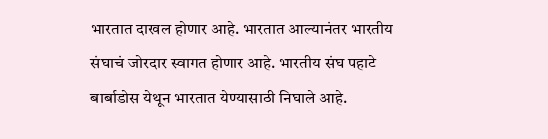भारतात दाखल होणार आहे. भारतात आल्यानंतर भारतीय संघाचं जोरदार स्वागत होणार आहे. भारतीय संघ पहाटे बार्बाडोस येथून भारतात येण्यासाठी निघाले आहे.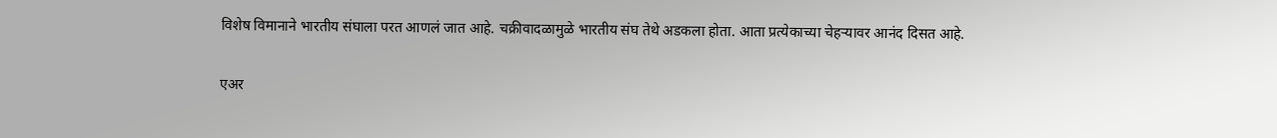विशेष विमानाने भारतीय संघाला परत आणलं जात आहे. चक्रीवादळामुळे भारतीय संघ तेथे अडकला होता. आता प्रत्येकाच्या चेहऱ्यावर आनंद दिसत आहे.

एअर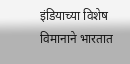इंडियाच्या विशेष विमानाने भारतात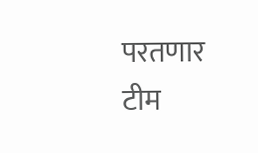परतणार टीम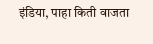इंडिया, पाहा किती वाजता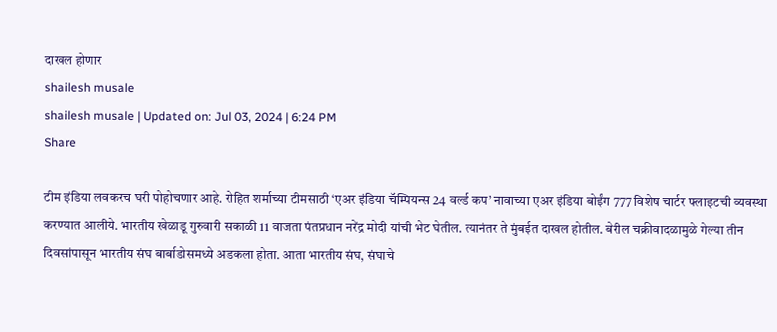दाखल होणार
shailesh musale
shailesh musale | Updated on: Jul 03, 2024 | 6:24 PM
Share

टीम इंडिया लवकरच घरी पोहोचणार आहे. रोहित शर्माच्या टीमसाठी ‘एअर इंडिया चॅम्पियन्स 24 वर्ल्ड कप’ नावाच्या एअर इंडिया बोईंग 777 विशेष चार्टर फ्लाइटची व्यवस्था करण्यात आलीये. भारतीय खेळाडू गुरुवारी सकाळी 11 वाजता पंतप्रधान नरेंद्र मोदी यांची भेट घेतील. त्यानंतर ते मुंबईत दाखल होतील. बेरील चक्रीवादळामुळे गेल्या तीन दिवसांपासून भारतीय संघ बार्बाडोसमध्ये अडकला होता. आता भारतीय संघ, संघाचे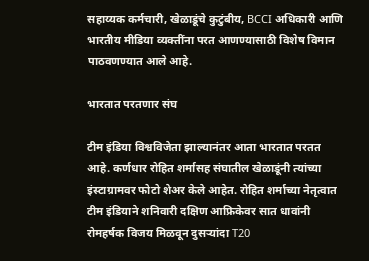सहाय्यक कर्मचारी, खेळाडूंचे कुटुंबीय, BCCI अधिकारी आणि भारतीय मीडिया व्यक्तींना परत आणण्यासाठी विशेष विमान पाठवणण्यात आले आहे.

भारतात परतणार संघ

टीम इंडिया विश्वविजेता झाल्यानंतर आता भारतात परतत आहे. कर्णधार रोहित शर्मासह संघातील खेळाडूंनी त्यांच्या इंस्टाग्रामवर फोटो शेअर केले आहेत. रोहित शर्माच्या नेतृत्वात टीम इंडियाने शनिवारी दक्षिण आफ्रिकेवर सात धावांनी रोमहर्षक विजय मिळवून दुसऱ्यांदा T20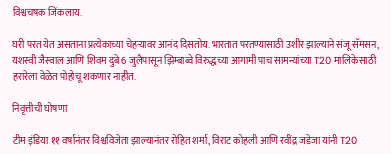विश्वचषक जिंकलाय.

घरी परत येत असताना प्रत्येकाच्या चेहऱ्यावर आनंद दिसतोय. भारतात परतण्यासाठी उशीर झाल्याने संजू सॅमसन, यशस्वी जैस्वाल आणि शिवम दुबे 6 जुलैपासून झिम्बाब्वे विरुद्धच्या आगामी पाच सामन्यांच्या T20 मालिकेसाठी हरारेला वेळेत पोहोचू शकणार नाहीत.

निवृत्तीची घोषणा

टीम इंडिया ११ वर्षानंतर विश्वविजेता झाल्यानंतर रोहित शर्मा, विराट कोहली आणि रवींद्र जडेजा यांनी T20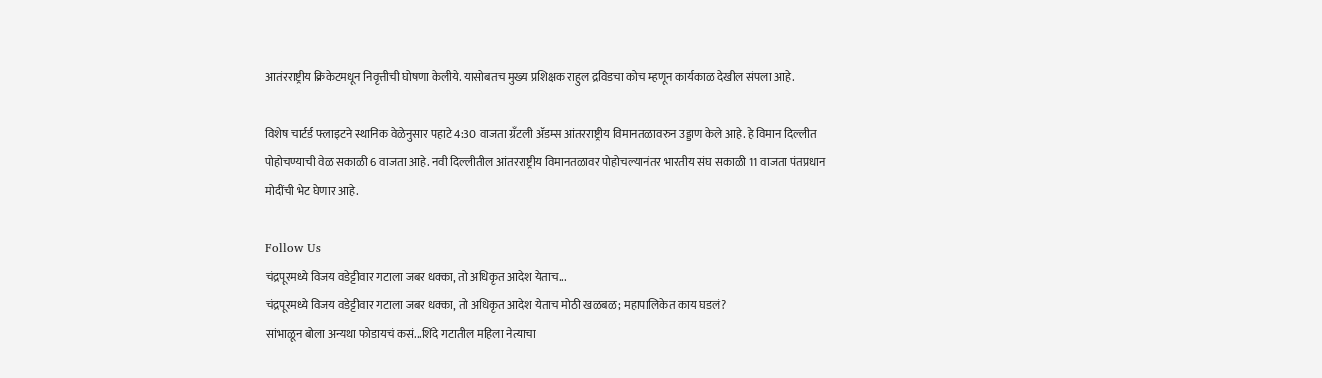आतंरराष्ट्रीय क्रिकेटमधून निवृत्तीची घोषणा केलीये. यासोबतच मुख्य प्रशिक्षक राहुल द्रविडचा कोच म्हणून कार्यकाळ देखील संपला आहे.

विशेष चार्टर्ड फ्लाइटने स्थानिक वेळेनुसार पहाटे 4:30 वाजता ग्रँटली ॲडम्स आंतरराष्ट्रीय विमानतळावरुन उड्डाण केले आहे. हे विमान दिल्लीत पोहोचण्याची वेळ सकाळी 6 वाजता आहे. नवी दिल्लीतील आंतरराष्ट्रीय विमानतळावर पोहोचल्यानंतर भारतीय संघ सकाळी 11 वाजता पंतप्रधान मोदींची भेट घेणार आहे.

Follow Us
चंद्रपूरमध्ये विजय वडेट्टीवार गटाला जबर धक्का, तो अधिकृत आदेश येताच...
चंद्रपूरमध्ये विजय वडेट्टीवार गटाला जबर धक्का, तो अधिकृत आदेश येताच मोठी खळबळ; महापालिकेत काय घडलं?
सांभाळून बोला अन्यथा फोडायचं कसं...शिंदे गटातील महिला नेत्याचा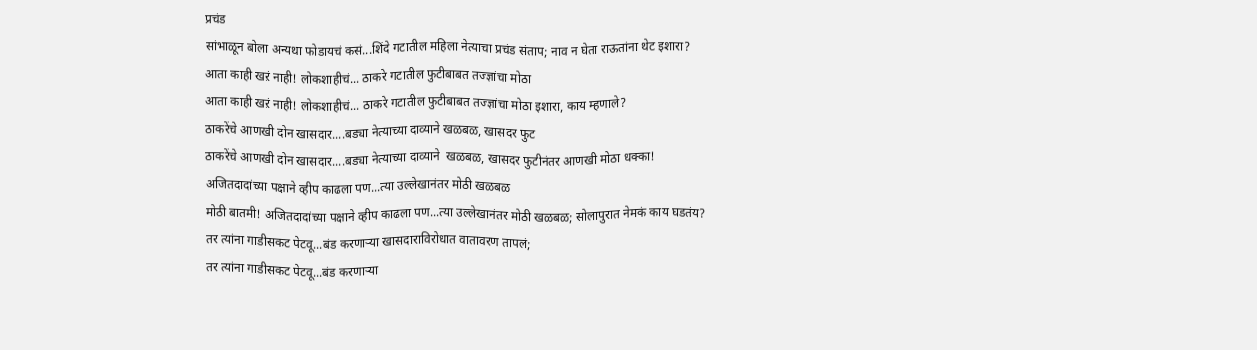प्रचंड
सांभाळून बोला अन्यथा फोडायचं कसं...शिंदे गटातील महिला नेत्याचा प्रचंड संताप; नाव न घेता राऊतांना थेट इशारा?
आता काही खऱं नाही! लोकशाहीचं... ठाकरे गटातील फुटीबाबत तज्ज्ञांचा मोठा
आता काही खऱं नाही! लोकशाहीचं... ठाकरे गटातील फुटीबाबत तज्ज्ञांचा मोठा इशारा, काय म्हणाले?
ठाकरेंचे आणखी दोन खासदार....बड्या नेत्याच्या दाव्याने खळबळ, खासदर फुट
ठाकरेंचे आणखी दोन खासदार....बड्या नेत्याच्या दाव्याने  खळबळ, खासदर फुटीनंतर आणखी मोठा धक्का!
अजितदादांच्या पक्षाने व्हीप काढला पण...त्या उल्लेखानंतर मोठी खळबळ
मोठी बातमी! अजितदादांच्या पक्षाने व्हीप काढला पण...त्या उल्लेखानंतर मोठी खळबळ; सोलापुरात नेमकं काय घडतंय?
तर त्यांना गाडीसकट पेटवू...बंड करणाऱ्या खासदाराविरोधात वातावरण तापलं;
तर त्यांना गाडीसकट पेटवू...बंड करणाऱ्या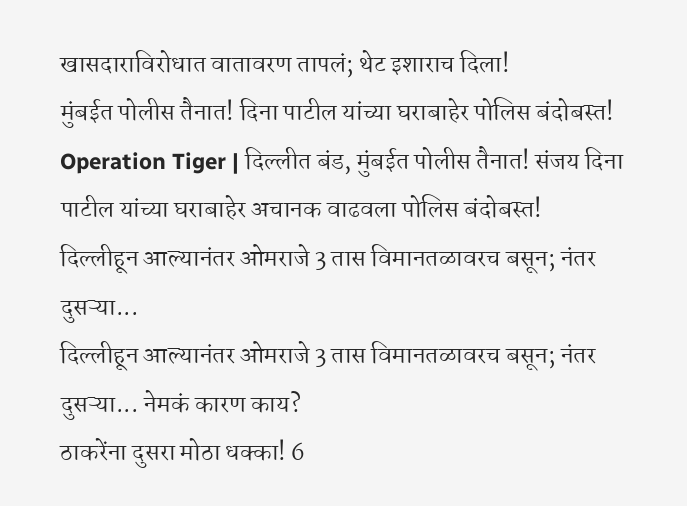खासदाराविरोधात वातावरण तापलं; थेट इशाराच दिला!
मुंबईत पोलीस तैनात! दिना पाटील यांच्या घराबाहेर पोलिस बंदोबस्त!
Operation Tiger | दिल्लीत बंड, मुंबईत पोलीस तैनात! संजय दिना पाटील यांच्या घराबाहेर अचानक वाढवला पोलिस बंदोबस्त!
दिल्लीहून आल्यानंतर ओमराजे 3 तास विमानतळावरच बसून; नंतर दुसऱ्या...
दिल्लीहून आल्यानंतर ओमराजे 3 तास विमानतळावरच बसून; नंतर दुसऱ्या... नेमकं कारण काय?
ठाकरेंना दुसरा मोठा धक्का! 6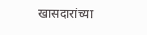खासदारांच्या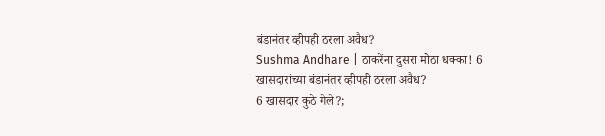बंडानंतर व्हीपही ठरला अवैध?
Sushma Andhare | ठाकरेंना दुसरा मोठा धक्का! 6 खासदारांच्या बंडानंतर व्हीपही ठरला अवैध?
6 खासदार कुठे गेले?;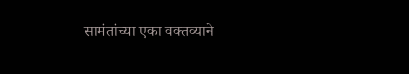सामंतांच्या एका वक्तव्याने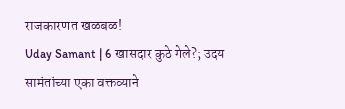राजकारणत खळबळ!
Uday Samant | 6 खासदार कुठे गेले?; उदय सामंतांच्या एका वक्तव्याने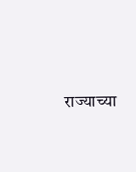राज्याच्या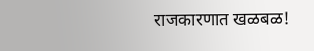राजकारणात खळबळ!